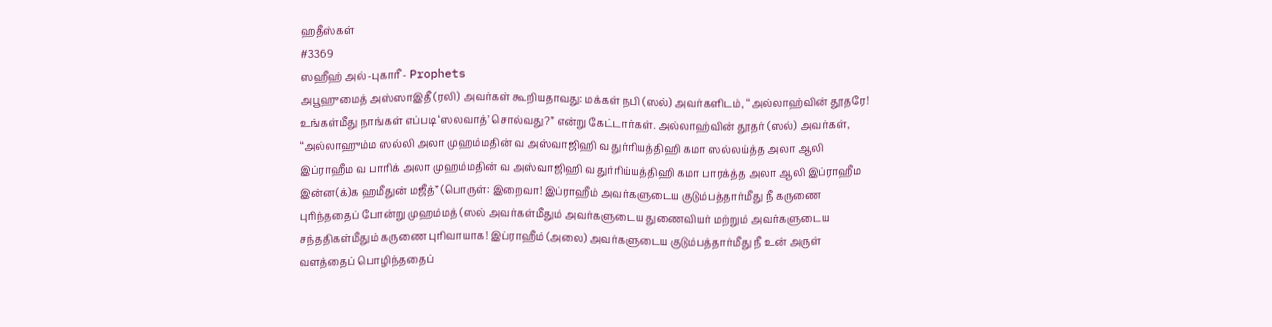ஹதீஸ்கள்
#3369
ஸஹீஹ் அல்-புகாரீ - Prophets
அபூஹுமைத் அஸ்ஸாஇதீ (ரலி) அவர்கள் கூறியதாவது: மக்கள் நபி (ஸல்) அவர்களிடம், ‘‘அல்லாஹ்வின் தூதரே! உங்கள்மீது நாங்கள் எப்படி ‘ஸலவாத்’ சொல்வது?” என்று கேட்டார்கள். அல்லாஹ்வின் தூதர் (ஸல்) அவர்கள், ‘‘அல்லாஹும்ம ஸல்லி அலா முஹம்மதின் வ அஸ்வாஜிஹி வ துர்ரியத்திஹி கமா ஸல்லய்த்த அலா ஆலி இப்ராஹீம வ பாரிக் அலா முஹம்மதின் வ அஸ்வாஜிஹி வ துர்ரிய்யத்திஹி கமா பாரக்த்த அலா ஆலி இப்ராஹீம இன்ன(க்)க ஹமீதுன் மஜீத்” (பொருள்: இறைவா! இப்ராஹீம் அவர்களுடைய குடும்பத்தார்மீது நீ கருணை புரிந்ததைப் போன்று முஹம்மத் (ஸல் அவர்கள்மீதும் அவர்களுடைய துணைவியர் மற்றும் அவர்களுடைய சந்ததிகள்மீதும் கருணை புரிவாயாக! இப்ராஹீம் (அலை) அவர்களுடைய குடும்பத்தார்மீது நீ உன் அருள் வளத்தைப் பொழிந்ததைப்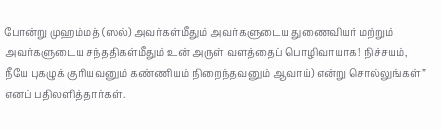போன்று முஹம்மத் (ஸல்) அவர்கள்மீதும் அவர்களுடைய துணைவியர் மற்றும் அவர்களுடைய சந்ததிகள்மீதும் உன் அருள் வளத்தைப் பொழிவாயாக! நிச்சயம், நீயே புகழுக் குரியவனும் கண்ணியம் நிறைந்தவனும் ஆவாய்) என்று சொல்லுங்கள்” எனப் பதிலளித்தார்கள்.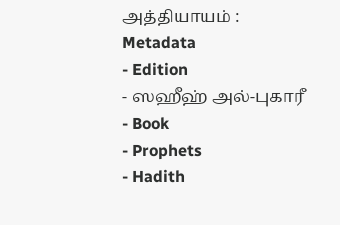அத்தியாயம் :
Metadata
- Edition
- ஸஹீஹ் அல்-புகாரீ
- Book
- Prophets
- Hadith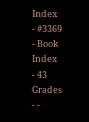Index
- #3369
- Book Index
- 43
Grades
- -